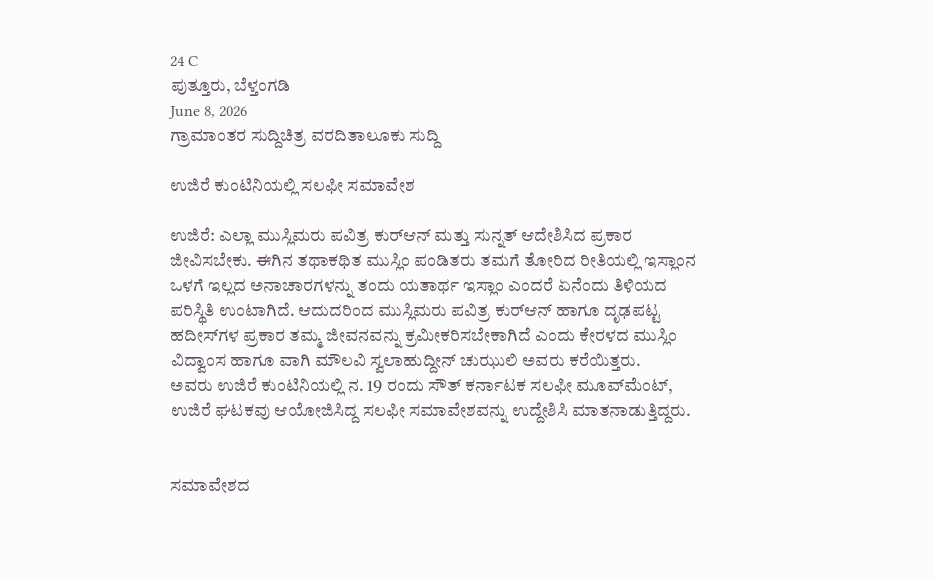24 C
ಪುತ್ತೂರು, ಬೆಳ್ತಂಗಡಿ
June 8, 2026
ಗ್ರಾಮಾಂತರ ಸುದ್ದಿಚಿತ್ರ ವರದಿತಾಲೂಕು ಸುದ್ದಿ

ಉಜಿರೆ ಕುಂಟಿನಿಯಲ್ಲಿ ಸಲಫೀ ಸಮಾವೇಶ

ಉಜಿರೆ: ಎಲ್ಲಾ ಮುಸ್ಲಿಮರು ಪವಿತ್ರ ಕುರ್‌ಆನ್ ಮತ್ತು ಸುನ್ನತ್ ಆದೇಶಿಸಿದ ಪ್ರಕಾರ ಜೀವಿಸಬೇಕು. ಈಗಿನ ತಥಾಕಥಿತ ಮುಸ್ಲಿಂ ಪಂಡಿತರು ತಮಗೆ ತೋರಿದ ರೀತಿಯಲ್ಲಿ ಇಸ್ಲಾಂನ ಒಳಗೆ ಇಲ್ಲದ ಅನಾಚಾರಗಳನ್ನು ತಂದು ಯತಾರ್ಥ ಇಸ್ಲಾಂ ಎಂದರೆ ಏನೆಂದು ತಿಳಿಯದ ಪರಿಸ್ಥಿತಿ ಉಂಟಾಗಿದೆ. ಆದುದರಿಂದ ಮುಸ್ಲಿಮರು ಪವಿತ್ರ ಕುರ್‌ಆನ್ ಹಾಗೂ ದೃಢಪಟ್ಟ ಹದೀಸ್‌ಗಳ ಪ್ರಕಾರ ತಮ್ಮ ಜೀವನವನ್ನು ಕ್ರಮೀಕರಿಸಬೇಕಾಗಿದೆ ಎಂದು ಕೇರಳದ ಮುಸ್ಲಿಂ ವಿದ್ವಾಂಸ ಹಾಗೂ ವಾಗಿ ಮೌಲವಿ ಸ್ವಲಾಹುದ್ದೀನ್ ಚುಝುಲಿ ಅವರು ಕರೆಯಿತ್ತರು.
ಅವರು ಉಜಿರೆ ಕುಂಟಿನಿಯಲ್ಲಿ ನ. 19 ರಂದು ಸೌತ್ ಕರ್ನಾಟಕ ಸಲಫೀ ಮೂವ್‌ಮೆಂಟ್, ಉಜಿರೆ ಘಟಕವು ಆಯೋಜಿಸಿದ್ದ ಸಲಫೀ ಸಮಾವೇಶವನ್ನು ಉದ್ದೇಶಿಸಿ ಮಾತನಾಡುತ್ತಿದ್ದರು.


ಸಮಾವೇಶದ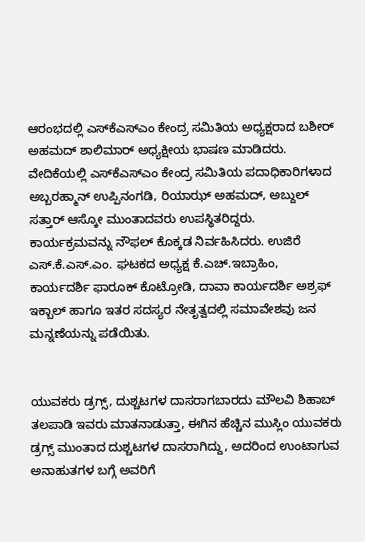ಆರಂಭದಲ್ಲಿ ಎಸ್‌ಕೆಎಸ್‌ಎಂ ಕೇಂದ್ರ ಸಮಿತಿಯ ಅಧ್ಯಕ್ಷರಾದ ಬಶೀರ್ ಅಹಮದ್ ಶಾಲಿಮಾರ್ ಅಧ್ಯಕ್ಷೀಯ ಭಾಷಣ ಮಾಡಿದರು.
ವೇದಿಕೆಯಲ್ಲಿ ಎಸ್‌ಕೆಎಸ್‌ಎಂ ಕೇಂದ್ರ ಸಮಿತಿಯ ಪದಾಧಿಕಾರಿಗಳಾದ ಅಬ್ಬರಹ್ಮಾನ್ ಉಪ್ಪಿನಂಗಡಿ, ರಿಯಾಝ್ ಅಹಮದ್, ಅಬ್ದುಲ್ ಸತ್ತಾರ್ ಆಸ್ಕೋ ಮುಂತಾದವರು ಉಪಸ್ಥಿತರಿದ್ದರು.
ಕಾರ್ಯಕ್ರಮವನ್ನು ನೌಫಲ್ ಕೊಕ್ಕಡ ನಿರ್ವಹಿಸಿದರು. ಉಜಿರೆ ಎಸ್.ಕೆ.ಎಸ್.ಎಂ. ಘಟಕದ ಅಧ್ಯಕ್ಷ ಕೆ.ಎಚ್.ಇಬ್ರಾಹಿಂ, ಕಾರ್ಯದರ್ಶಿ ಫಾರೂಕ್ ಕೊಟ್ರೋಡಿ, ದಾವಾ ಕಾರ್ಯದರ್ಶಿ ಅಶ್ರಫ್ ಇಕ್ಬಾಲ್ ಹಾಗೂ ಇತರ ಸದಸ್ಯರ ನೇತೃತ್ವದಲ್ಲಿ ಸಮಾವೇಶವು ಜನ ಮನ್ನಣೆಯನ್ನು ಪಡೆಯಿತು.


ಯುವಕರು ಡ್ರಗ್ಸ್, ದುಶ್ಚಟಗಳ ದಾಸರಾಗಬಾರದು ಮೌಲವಿ ಶಿಹಾಬ್ ತಲಪಾಡಿ ಇವರು ಮಾತನಾಡುತ್ತಾ, ಈಗಿನ ಹೆಚ್ಚಿನ ಮುಸ್ಲಿಂ ಯುವಕರು ಡ್ರಗ್ಸ್ ಮುಂತಾದ ದುಶ್ಚಟಗಳ ದಾಸರಾಗಿದ್ದು, ಅದರಿಂದ ಉಂಟಾಗುವ ಅನಾಹುತಗಳ ಬಗ್ಗೆ ಅವರಿಗೆ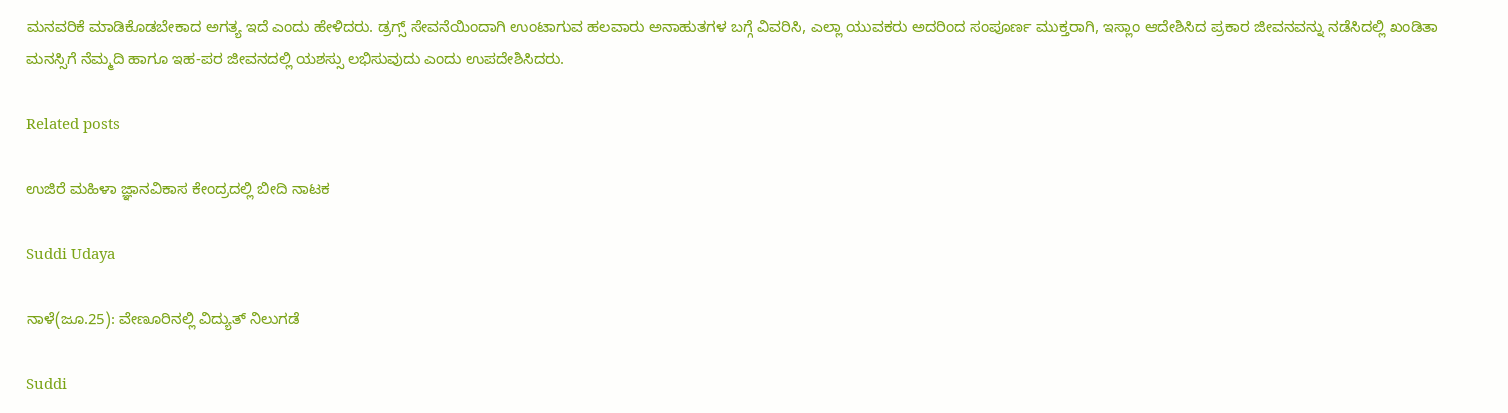ಮನವರಿಕೆ ಮಾಡಿಕೊಡಬೇಕಾದ ಅಗತ್ಯ ಇದೆ ಎಂದು ಹೇಳಿದರು. ಡ್ರಗ್ಸ್ ಸೇವನೆಯಿಂದಾಗಿ ಉಂಟಾಗುವ ಹಲವಾರು ಅನಾಹುತಗಳ ಬಗ್ಗೆ ವಿವರಿಸಿ, ಎಲ್ಲಾ ಯುವಕರು ಅದರಿಂದ ಸಂಪೂರ್ಣ ಮುಕ್ತರಾಗಿ, ಇಸ್ಲಾಂ ಆದೇಶಿಸಿದ ಪ್ರಕಾರ ಜೀವನವನ್ನು ನಡೆಸಿದಲ್ಲಿ ಖಂಡಿತಾ ಮನಸ್ಸಿಗೆ ನೆಮ್ಮದಿ ಹಾಗೂ ಇಹ-ಪರ ಜೀವನದಲ್ಲಿ ಯಶಸ್ಸು ಲಭಿಸುವುದು ಎಂದು ಉಪದೇಶಿಸಿದರು.

Related posts

ಉಜಿರೆ ಮಹಿಳಾ ಜ್ಞಾನವಿಕಾಸ ಕೇಂದ್ರದಲ್ಲಿ ಬೀದಿ ನಾಟಕ

Suddi Udaya

ನಾಳೆ(ಜೂ.25): ವೇಣೂರಿನಲ್ಲಿ ವಿದ್ಯುತ್ ನಿಲುಗಡೆ

Suddi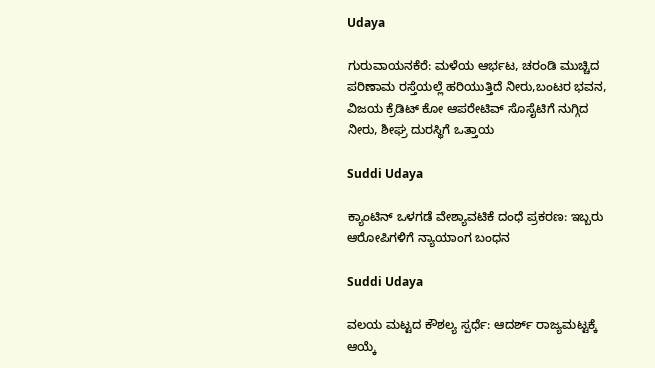Udaya

ಗುರುವಾಯನಕೆರೆ: ಮಳೆಯ ಆರ್ಭಟ, ಚರಂಡಿ ಮುಚ್ಚಿದ ಪರಿಣಾಮ ರಸ್ತೆಯಲ್ಲೆ ಹರಿಯುತ್ತಿದೆ ನೀರು,ಬಂಟರ ಭವನ, ವಿಜಯ ಕ್ರೆಡಿಟ್ ಕೋ ಆಪರೇಟಿವ್ ಸೊಸೈಟಿಗೆ ನುಗ್ಗಿದ ನೀರು, ಶೀಘ್ರ ದುರಸ್ಥಿಗೆ ಒತ್ತಾಯ

Suddi Udaya

ಕ್ಯಾಂಟಿನ್ ಒಳಗಡೆ ವೇಶ್ಯಾವಟಿಕೆ ದಂಧೆ ಪ್ರಕರಣ: ಇಬ್ಬರು ಆರೋಪಿಗಳಿಗೆ ನ್ಯಾಯಾಂಗ ಬಂಧನ

Suddi Udaya

ವಲಯ ಮಟ್ಟದ ಕೌಶಲ್ಯ ಸ್ಪರ್ಧೆ: ಆದರ್ಶ್ ರಾಜ್ಯಮಟ್ಟಕ್ಕೆ ಆಯ್ಕೆ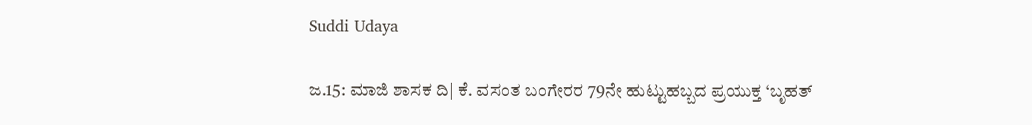Suddi Udaya

ಜ.15: ಮಾಜಿ ಶಾಸಕ ದಿ| ಕೆ. ವಸಂತ ಬಂಗೇರರ 79ನೇ ಹುಟ್ಟುಹಬ್ಬದ ಪ್ರಯುಕ್ತ ‘ಬೃಹತ್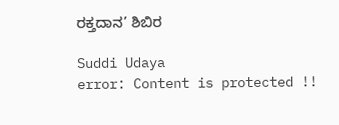ರಕ್ತದಾನ’ ಶಿಬಿರ

Suddi Udaya
error: Content is protected !!